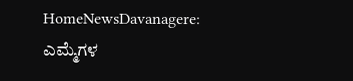HomeNewsDavanagere: ಎಮ್ಮೆಗಳ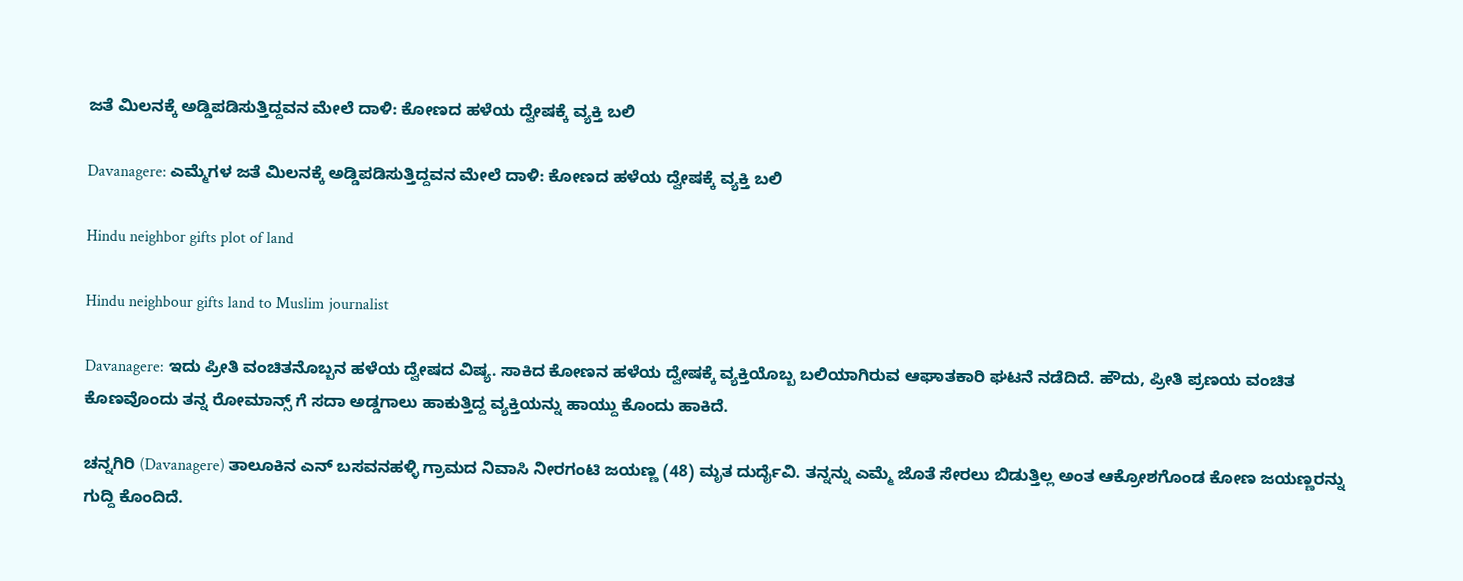ಜತೆ ಮಿಲನಕ್ಕೆ ಅಡ್ಡಿಪಡಿಸುತ್ತಿದ್ದವನ ಮೇಲೆ ದಾಳಿ: ಕೋಣದ ಹಳೆಯ ದ್ವೇಷಕ್ಕೆ ವ್ಯಕ್ತಿ ಬಲಿ

Davanagere: ಎಮ್ಮೆಗಳ ಜತೆ ಮಿಲನಕ್ಕೆ ಅಡ್ಡಿಪಡಿಸುತ್ತಿದ್ದವನ ಮೇಲೆ ದಾಳಿ: ಕೋಣದ ಹಳೆಯ ದ್ವೇಷಕ್ಕೆ ವ್ಯಕ್ತಿ ಬಲಿ

Hindu neighbor gifts plot of land

Hindu neighbour gifts land to Muslim journalist

Davanagere: ಇದು ಪ್ರೀತಿ ವಂಚಿತನೊಬ್ಬನ ಹಳೆಯ ದ್ವೇಷದ ವಿಷ್ಯ. ಸಾಕಿದ ಕೋಣನ ಹಳೆಯ ದ್ವೇಷಕ್ಕೆ ವ್ಯಕ್ತಿಯೊಬ್ಬ ಬಲಿಯಾಗಿರುವ ಆಘಾತಕಾರಿ ಘಟನೆ ನಡೆದಿದೆ. ಹೌದು, ಪ್ರೀತಿ ಪ್ರಣಯ ವಂಚಿತ ಕೊಣವೊಂದು ತನ್ನ ರೋಮಾನ್ಸ್ ಗೆ ಸದಾ ಅಡ್ಡಗಾಲು ಹಾಕುತ್ತಿದ್ದ ವ್ಯಕ್ತಿಯನ್ನು ಹಾಯ್ದು ಕೊಂದು ಹಾಕಿದೆ.

ಚನ್ನಗಿರಿ (Davanagere) ತಾಲೂಕಿನ ಎನ್ ಬಸವನಹಳ್ಳಿ ಗ್ರಾಮದ ನಿವಾಸಿ ನೀರಗಂಟಿ ಜಯಣ್ಣ (48) ಮೃತ ದುರ್ದೈವಿ. ತನ್ನನ್ನು ಎಮ್ಮೆ ಜೊತೆ ಸೇರಲು ಬಿಡುತ್ತಿಲ್ಲ ಅಂತ ಆಕ್ರೋಶಗೊಂಡ ಕೋಣ ಜಯಣ್ಣರನ್ನು ಗುದ್ದಿ ಕೊಂದಿದೆ.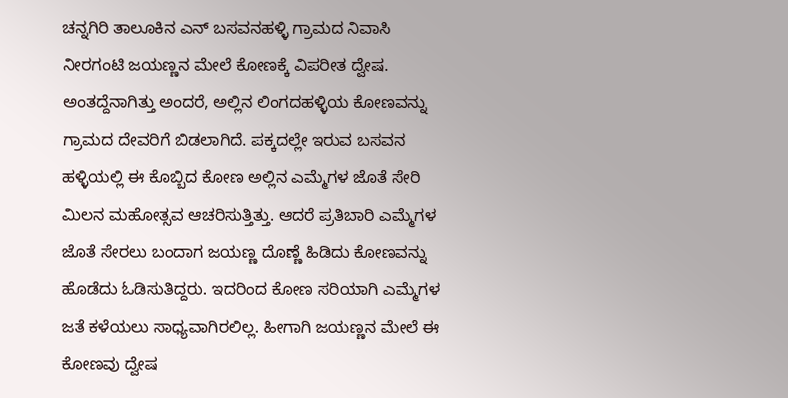ಚನ್ನಗಿರಿ ತಾಲೂಕಿನ ಎನ್ ಬಸವನಹಳ್ಳಿ ಗ್ರಾಮದ ನಿವಾಸಿ ನೀರಗಂಟಿ ಜಯಣ್ಣನ ಮೇಲೆ ಕೋಣಕ್ಕೆ ವಿಪರೀತ ದ್ವೇಷ. ಅಂತದ್ದೆನಾಗಿತ್ತು ಅಂದರೆ, ಅಲ್ಲಿನ ಲಿಂಗದಹಳ್ಳಿಯ ಕೋಣವನ್ನು ಗ್ರಾಮದ ದೇವರಿಗೆ ಬಿಡಲಾಗಿದೆ. ಪಕ್ಕದಲ್ಲೇ ಇರುವ ಬಸವನ ಹಳ್ಳಿಯಲ್ಲಿ ಈ ಕೊಬ್ಬಿದ ಕೋಣ ಅಲ್ಲಿನ ಎಮ್ಮೆಗಳ ಜೊತೆ ಸೇರಿ ಮಿಲನ ಮಹೋತ್ಸವ ಆಚರಿಸುತ್ತಿತ್ತು. ಆದರೆ ಪ್ರತಿಬಾರಿ ಎಮ್ಮೆಗಳ ಜೊತೆ ಸೇರಲು ಬಂದಾಗ ಜಯಣ್ಣ ದೊಣ್ಣೆ ಹಿಡಿದು ಕೋಣವನ್ನು ಹೊಡೆದು ಓಡಿಸುತಿದ್ದರು. ಇದರಿಂದ ಕೋಣ ಸರಿಯಾಗಿ ಎಮ್ಮೆಗಳ ಜತೆ ಕಳೆಯಲು ಸಾಧ್ಯವಾಗಿರಲಿಲ್ಲ. ಹೀಗಾಗಿ ಜಯಣ್ಣನ ಮೇಲೆ ಈ ಕೋಣವು ದ್ವೇಷ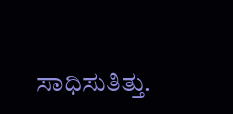ಸಾಧಿಸುತಿತ್ತು.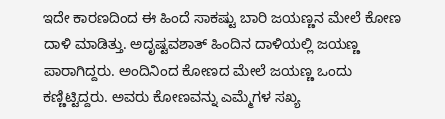ಇದೇ ಕಾರಣದಿಂದ ಈ ಹಿಂದೆ ಸಾಕಷ್ಟು ಬಾರಿ ಜಯಣ್ಣನ ಮೇಲೆ ಕೋಣ ದಾಳಿ ಮಾಡಿತ್ತು. ಅದೃಷ್ಟವಶಾತ್ ಹಿಂದಿನ ದಾಳಿಯಲ್ಲಿ ಜಯಣ್ಣ ಪಾರಾಗಿದ್ದರು. ಅಂದಿನಿಂದ ಕೋಣದ ಮೇಲೆ ಜಯಣ್ಣ ಒಂದು ಕಣ್ಣಿಟ್ಟಿದ್ದರು. ಅವರು ಕೋಣವನ್ನು ಎಮ್ಮೆಗಳ ಸಖ್ಯ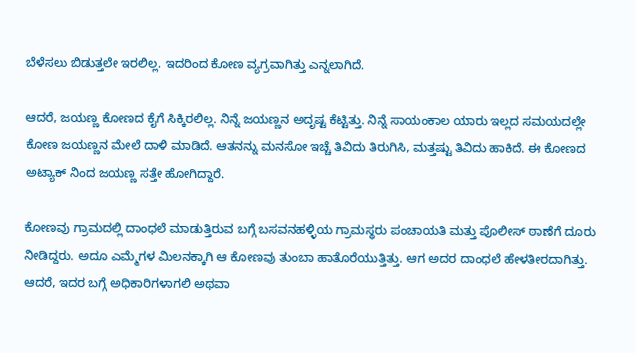ಬೆಳೆಸಲು ಬಿಡುತ್ತಲೇ ಇರಲಿಲ್ಲ. ಇದರಿಂದ ಕೋಣ ವ್ಯಗ್ರವಾಗಿತ್ತು ಎನ್ನಲಾಗಿದೆ.

ಆದರೆ, ಜಯಣ್ಣ ಕೋಣದ ಕೈಗೆ ಸಿಕ್ಕಿರಲಿಲ್ಲ. ನಿನ್ನೆ ಜಯಣ್ಣನ ಅದೃಷ್ಟ ಕೆಟ್ಟಿತ್ತು. ನಿನ್ನೆ ಸಾಯಂಕಾಲ ಯಾರು ಇಲ್ಲದ ಸಮಯದಲ್ಲೇ ಕೋಣ ಜಯಣ್ಣನ ಮೇಲೆ ದಾಳಿ ಮಾಡಿದೆ. ಆತನನ್ನು ಮನಸೋ ಇಚ್ಚೆ ತಿವಿದು ತಿರುಗಿಸಿ, ಮತ್ತಷ್ಟು ತಿವಿದು ಹಾಕಿದೆ. ಈ ಕೋಣದ ಅಟ್ಯಾಕ್ ನಿಂದ ಜಯಣ್ಣ ಸತ್ತೇ ಹೋಗಿದ್ದಾರೆ.

ಕೋಣವು ಗ್ರಾಮದಲ್ಲಿ ದಾಂಧಲೆ ಮಾಡುತ್ತಿರುವ ಬಗ್ಗೆ ಬಸವನಹಳ್ಳಿಯ ಗ್ರಾಮಸ್ಥರು ಪಂಚಾಯತಿ ಮತ್ತು ಪೊಲೀಸ್ ಠಾಣೆಗೆ ದೂರು ನೀಡಿದ್ದರು. ಅದೂ ಎಮ್ಮೆಗಳ ಮಿಲನಕ್ಕಾಗಿ ಆ ಕೋಣವು ತುಂಬಾ ಹಾತೊರೆಯುತ್ತಿತ್ತು. ಆಗ ಅದರ ದಾಂಧಲೆ ಹೇಳತೀರದಾಗಿತ್ತು. ಆದರೆ, ಇದರ ಬಗ್ಗೆ ಅಧಿಕಾರಿಗಳಾಗಲಿ ಅಥವಾ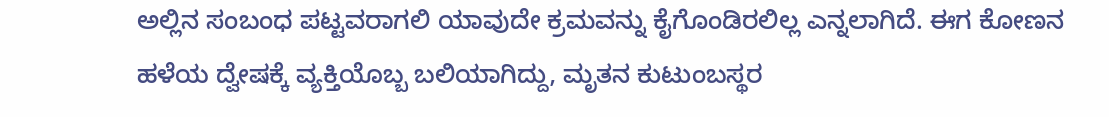ಅಲ್ಲಿನ ಸಂಬಂಧ ಪಟ್ಟವರಾಗಲಿ ಯಾವುದೇ ಕ್ರಮವನ್ನು ಕೈಗೊಂಡಿರಲಿಲ್ಲ ಎನ್ನಲಾಗಿದೆ. ಈಗ ಕೋಣನ ಹಳೆಯ ದ್ವೇಷಕ್ಕೆ ವ್ಯಕ್ತಿಯೊಬ್ಬ ಬಲಿಯಾಗಿದ್ದು, ಮೃತನ ಕುಟುಂಬಸ್ಥರ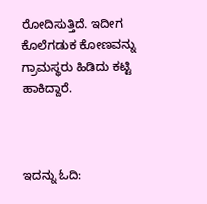ರೋದಿಸುತ್ತಿದೆ. ಇದೀಗ ಕೊಲೆಗಡುಕ ಕೋಣವನ್ನು ಗ್ರಾಮಸ್ಥರು ಹಿಡಿದು ಕಟ್ಟಿ ಹಾಕಿದ್ದಾರೆ.



ಇದನ್ನು ಓದಿ: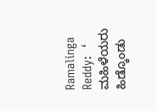Ramalinga Reddy:  ‘ ಮಹಿಳೆಯರು ಹಿಡ್ಕೊಂಡು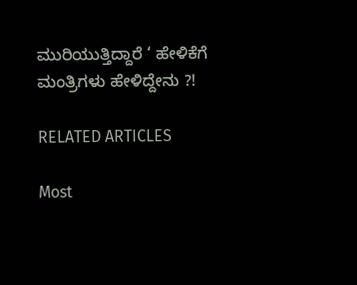ಮುರಿಯುತ್ತಿದ್ದಾರೆ ‘ ಹೇಳಿಕೆಗೆ ಮಂತ್ರಿಗಳು ಹೇಳಿದ್ದೇನು ?!

RELATED ARTICLES

Most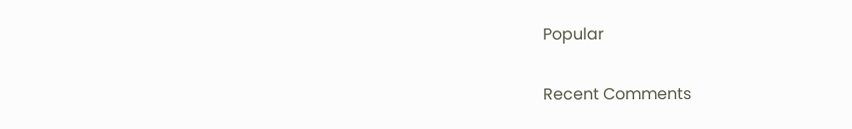Popular

Recent Comments